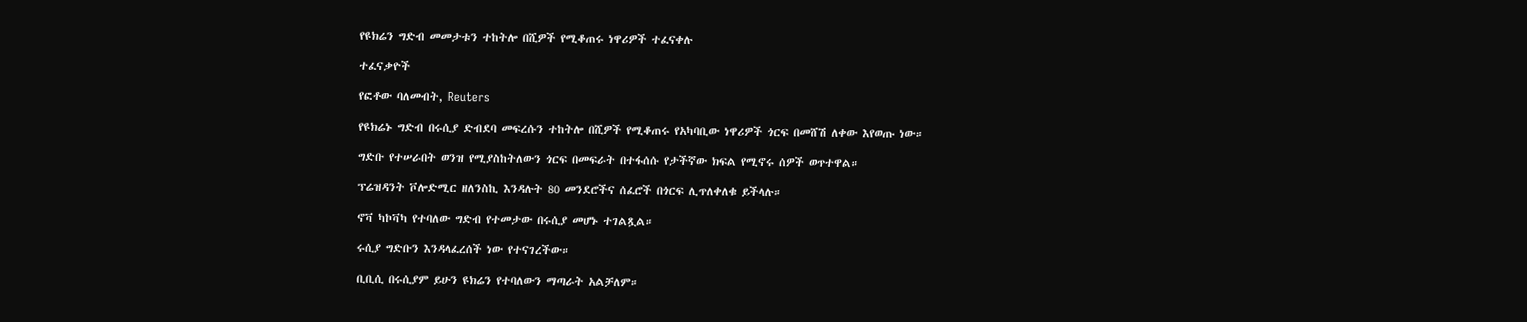የዩክሬን ግድብ መመታቱን ተከትሎ በሺዎች የሚቆጠሩ ነዋሪዎች ተፈናቀሉ

ተፈናቃዮች

የፎቶው ባለመብት, Reuters

የዩክሬኑ ግድብ በሩሲያ ድብደባ መፍረሱን ተከትሎ በሺዎች የሚቆጠሩ የአካባቢው ነዋሪዎች ጎርፍ በመሸሽ ለቀው እየወጡ ነው።

ግድቡ የተሠራበት ወንዝ የሚያስከትለውን ጎርፍ በመፍራት በተፋሰሱ የታችኛው ክፍል የሚኖሩ ሰዎች ወጥተዋል።

ፕሬዝዳንት ቮሎድሚር ዘለንስኪ እንዳሉት 80 መንደሮችና ሰፈሮች በጎርፍ ሊጥለቀለቁ ይችላሉ።

ኖቫ ካኮቫካ የተባለው ግድብ የተመታው በሩሲያ መሆኑ ተገልጿል።

ሩሲያ ግድቡን እንዳላፈረሰች ነው የተናገረችው።

ቢቢሲ በሩሲያም ይሁን ዩክሬን የተባለውን ማጣራት አልቻለም።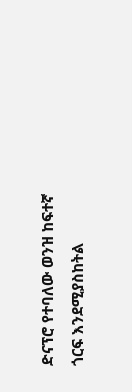ድናፕሮ የተባለው ወንዝ ከፍተኛ ጎርፍ እንደሚያስከትል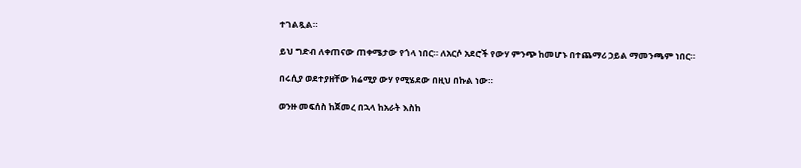ተገልጿል።

ይህ ግድብ ለቀጠናው ጠቀሜታው የጎላ ነበር። ለአርሶ አደሮች የውሃ ምንጭ ከመሆኑ በተጨማሪ ኃይል ማመንጫም ነበር።

በሩሲያ ወደተያዘቸው ክሬሚያ ውሃ የሚሄደው በዚህ በኩል ነው።

ወንዙ መፍሰስ ከጀመረ በኋላ ከአራት እስከ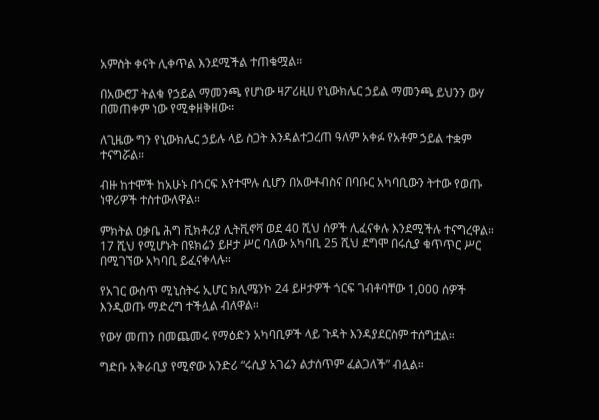አምስት ቀናት ሊቀጥል እንደሚችል ተጠቁሟል።

በአውሮፓ ትልቁ የኃይል ማመንጫ የሆነው ዛፖሪዚሀ የኒውክሌር ኃይል ማመንጫ ይህንን ውሃ በመጠቀም ነው የሚቀዘቅዘው።

ለጊዜው ግን የኒውክሌር ኃይሉ ላይ ስጋት እንዳልተጋረጠ ዓለም አቀፉ የአቶም ኃይል ተቋም ተናግሯል።

ብዙ ከተሞች ከአሁኑ በጎርፍ እየተሞሉ ሲሆን በአውቶብስና በባቡር አካባቢውን ትተው የወጡ ነዋሪዎች ተስተውለዋል።

ምክትል ዐቃቤ ሕግ ቪክቶሪያ ሊትቪኖቫ ወደ 40 ሺህ ሰዎች ሊፈናቀሉ እንደሚችሉ ተናግረዋል። 17 ሺህ የሚሆኑት በዩክሬን ይዞታ ሥር ባለው አካባቢ 25 ሺህ ደግሞ በሩሲያ ቁጥጥር ሥር በሚገኘው አካባቢ ይፈናቀላሉ።

የአገር ውስጥ ሚኒስትሩ ኢሆር ክሊሜንኮ 24 ይዞታዎች ጎርፍ ገብቶባቸው 1,000 ሰዎች እንዲወጡ ማድረግ ተችሏል ብለዋል።

የውሃ መጠን በመጨመሩ የማዕድን አካባቢዎች ላይ ጉዳት እንዳያደርስም ተሰግቷል።

ግድቡ አቅራቢያ የሚኖው አንድሪ “ሩሲያ አገሬን ልታሰጥም ፈልጋለች” ብሏል።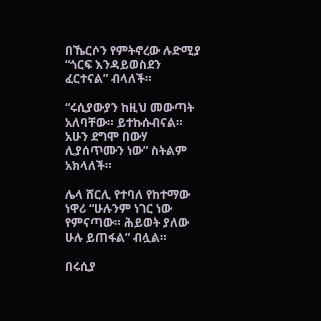በኼርሶን የምትኖረው ሉድሚያ “ጎርፍ እንዳይወስደን ፈርተናል” ብላለች።

“ሩሲያውያን ከዚህ መውጣት አለባቸው። ይተኩሱብናል። አሁን ደግሞ በውሃ ሊያሰጥሙን ነው” ስትልም አክላለች።

ሌላ ሸርሊ የተባለ የከተማው ነዋሪ “ሁሉንም ነገር ነው የምናጣው። ሕይወት ያለው ሁሉ ይጠፋል” ብሏል።

በሩሲያ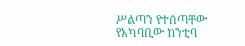ሥልጣን የተሰጣቸው የአካባቢው ከንቲባ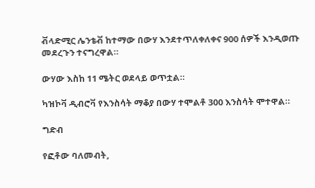ቭላድሚር ሌንቴቭ ከተማው በውሃ እንደተጥለቀለቀና 900 ሰዎች እንዲወጡ መደረጉን ተናግረዋል።

ውሃው እስከ 11 ሜትር ወደላይ ወጥቷል።

ካዝኮቫ ዲብሮቫ የእንስሳት ማቆያ በውሃ ተሞልቶ 300 እንስሳት ሞተዋል።

ግድብ

የፎቶው ባለመብት,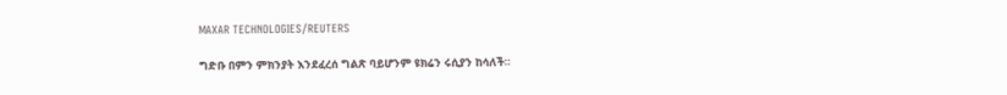MAXAR TECHNOLOGIES/REUTERS

ግድቡ በምን ምክንያት እንደፈረሰ ግልጽ ባይሆንም ዩክሬን ሩሲያን ከሳለች።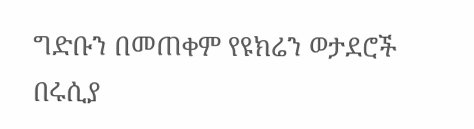ግድቡን በመጠቀም የዩክሬን ወታደሮች በሩሲያ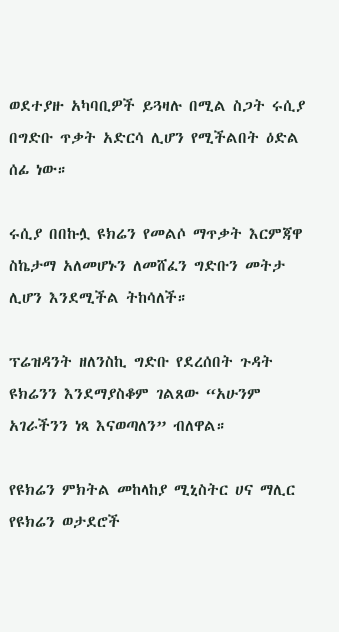ወደተያዙ አካባቢዎች ይጓዛሉ በሚል ስጋት ሩሲያ በግድቡ ጥቃት አድርሳ ሊሆን የሚችልበት ዕድል ሰፊ ነው።

ሩሲያ በበኩሏ ዩክሬን የመልሶ ማጥቃት እርምጃዋ ስኬታማ አለመሆኑን ለመሸፈን ግድቡን መትታ ሊሆን እንደሚችል ትከሳለች።

ፕሬዝዳንት ዘለንስኪ ግድቡ የደረሰበት ጉዳት ዩክሬንን እንደማያስቆም ገልጸው “አሁንም አገራችንን ነጻ እናወጣለን” ብለዋል።

የዩክሬን ምክትል መከላከያ ሚኒስትር ሀና ማሊር የዩክሬን ወታደሮች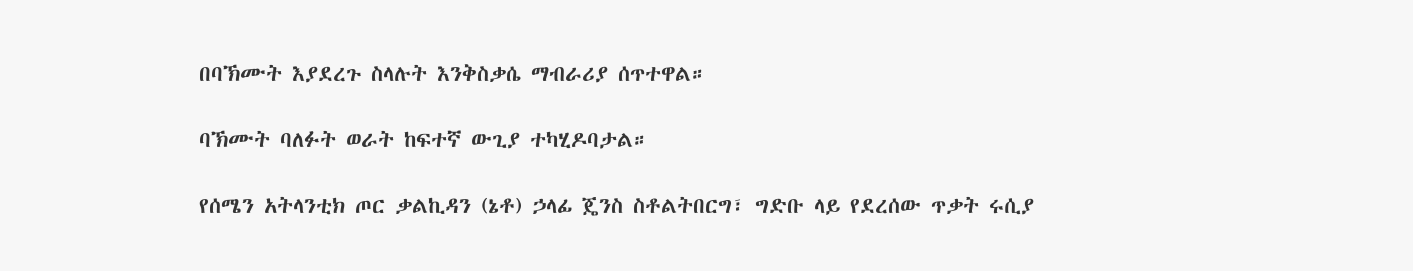በባኽሙት እያደረጉ ስላሉት እንቅስቃሴ ማብራሪያ ሰጥተዋል።

ባኽሙት ባለፉት ወራት ከፍተኛ ውጊያ ተካሂዶባታል።

የሰሜን አትላንቲክ ጦር ቃልኪዳን (ኔቶ) ኃላፊ ጄንስ ስቶልትበርግ፣ ግድቡ ላይ የደረሰው ጥቃት ሩሲያ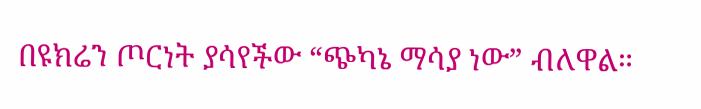በዩክሬን ጦርነት ያሳየችው “ጭካኔ ማሳያ ነው” ብለዋል።